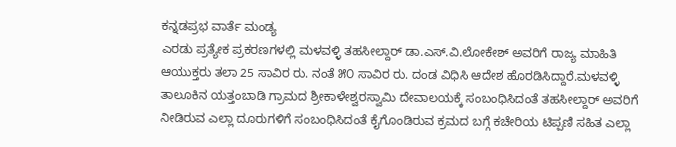ಕನ್ನಡಪ್ರಭ ವಾರ್ತೆ ಮಂಡ್ಯ
ಎರಡು ಪ್ರತ್ಯೇಕ ಪ್ರಕರಣಗಳಲ್ಲಿ ಮಳವಳ್ಳಿ ತಹಸೀಲ್ದಾರ್ ಡಾ.ಎಸ್.ವಿ.ಲೋಕೇಶ್ ಅವರಿಗೆ ರಾಜ್ಯ ಮಾಹಿತಿ ಆಯುಕ್ತರು ತಲಾ 25 ಸಾವಿರ ರು. ನಂತೆ ೫೦ ಸಾವಿರ ರು. ದಂಡ ವಿಧಿಸಿ ಆದೇಶ ಹೊರಡಿಸಿದ್ದಾರೆ.ಮಳವಳ್ಳಿ ತಾಲೂಕಿನ ಯತ್ತಂಬಾಡಿ ಗ್ರಾಮದ ಶ್ರೀಕಾಳೇಶ್ವರಸ್ವಾಮಿ ದೇವಾಲಯಕ್ಕೆ ಸಂಬಂಧಿಸಿದಂತೆ ತಹಸೀಲ್ದಾರ್ ಅವರಿಗೆ ನೀಡಿರುವ ಎಲ್ಲಾ ದೂರುಗಳಿಗೆ ಸಂಬಂಧಿಸಿದಂತೆ ಕೈಗೊಂಡಿರುವ ಕ್ರಮದ ಬಗ್ಗೆ ಕಚೇರಿಯ ಟಿಪ್ಪಣಿ ಸಹಿತ ಎಲ್ಲಾ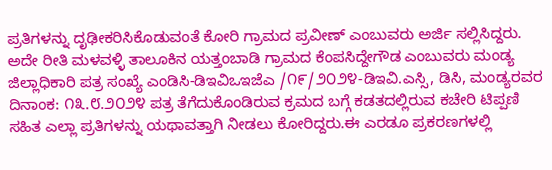ಪ್ರತಿಗಳನ್ನು ದೃಢೀಕರಿಸಿಕೊಡುವಂತೆ ಕೋರಿ ಗ್ರಾಮದ ಪ್ರವೀಣ್ ಎಂಬುವರು ಅರ್ಜಿ ಸಲ್ಲಿಸಿದ್ದರು.
ಅದೇ ರೀತಿ ಮಳವಳ್ಳಿ ತಾಲೂಕಿನ ಯತ್ತಂಬಾಡಿ ಗ್ರಾಮದ ಕೆಂಪಸಿದ್ದೇಗೌಡ ಎಂಬುವರು ಮಂಡ್ಯ ಜಿಲ್ಲಾಧಿಕಾರಿ ಪತ್ರ ಸಂಖ್ಯೆ ಎಂಡಿಸಿ-ಡಿಇವಿಒಇಜೆಎ /೧೯/೨೦೨೪-ಡಿಇವಿ.ಎಸ್ಸಿ, ಡಿಸಿ, ಮಂಡ್ಯರವರ ದಿನಾಂಕ: ೧೩.೮.೨೦೨೪ ಪತ್ರ ತೆಗೆದುಕೊಂಡಿರುವ ಕ್ರಮದ ಬಗ್ಗೆ ಕಡತದಲ್ಲಿರುವ ಕಚೇರಿ ಟಿಪ್ಪಣಿ ಸಹಿತ ಎಲ್ಲಾ ಪ್ರತಿಗಳನ್ನು ಯಥಾವತ್ತಾಗಿ ನೀಡಲು ಕೋರಿದ್ದರು.ಈ ಎರಡೂ ಪ್ರಕರಣಗಳಲ್ಲಿ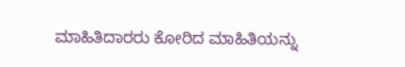ಮಾಹಿತಿದಾರರು ಕೋರಿದ ಮಾಹಿತಿಯನ್ನು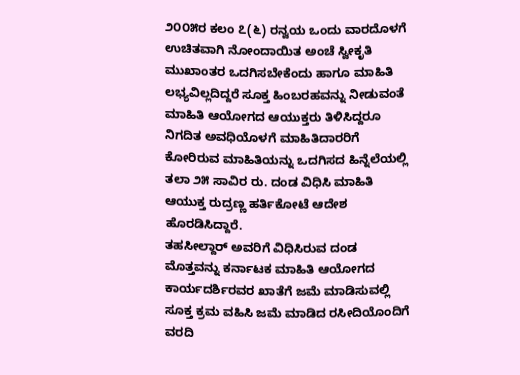೨೦೦೫ರ ಕಲಂ ೭(೬) ರನ್ವಯ ಒಂದು ವಾರದೊಳಗೆ ಉಚಿತವಾಗಿ ನೋಂದಾಯಿತ ಅಂಚೆ ಸ್ವೀಕೃತಿ ಮುಖಾಂತರ ಒದಗಿಸಬೇಕೆಂದು ಹಾಗೂ ಮಾಹಿತಿ ಲಭ್ಯವಿಲ್ಲದಿದ್ದರೆ ಸೂಕ್ತ ಹಿಂಬರಹವನ್ನು ನೀಡುವಂತೆ ಮಾಹಿತಿ ಆಯೋಗದ ಆಯುಕ್ತರು ತಿಳಿಸಿದ್ದರೂ ನಿಗದಿತ ಅವಧಿಯೊಳಗೆ ಮಾಹಿತಿದಾರರಿಗೆ ಕೋರಿರುವ ಮಾಹಿತಿಯನ್ನು ಒದಗಿಸದ ಹಿನ್ನೆಲೆಯಲ್ಲಿ ತಲಾ ೨೫ ಸಾವಿರ ರು. ದಂಡ ವಿಧಿಸಿ ಮಾಹಿತಿ ಆಯುಕ್ತ ರುದ್ರಣ್ಣ ಹರ್ತಿಕೋಟೆ ಆದೇಶ ಹೊರಡಿಸಿದ್ದಾರೆ.
ತಹಸೀಲ್ದಾರ್ ಅವರಿಗೆ ವಿಧಿಸಿರುವ ದಂಡ ಮೊತ್ತವನ್ನು ಕರ್ನಾಟಕ ಮಾಹಿತಿ ಆಯೋಗದ ಕಾರ್ಯದರ್ಶಿರವರ ಖಾತೆಗೆ ಜಮೆ ಮಾಡಿಸುವಲ್ಲಿ ಸೂಕ್ತ ಕ್ರಮ ವಹಿಸಿ ಜಮೆ ಮಾಡಿದ ರಸೀದಿಯೊಂದಿಗೆ ವರದಿ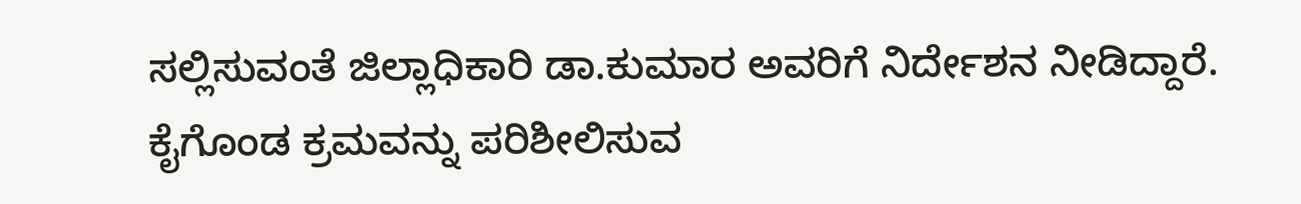ಸಲ್ಲಿಸುವಂತೆ ಜಿಲ್ಲಾಧಿಕಾರಿ ಡಾ.ಕುಮಾರ ಅವರಿಗೆ ನಿರ್ದೇಶನ ನೀಡಿದ್ದಾರೆ. ಕೈಗೊಂಡ ಕ್ರಮವನ್ನು ಪರಿಶೀಲಿಸುವ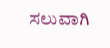ಸಲುವಾಗಿ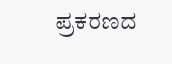ಪ್ರಕರಣದ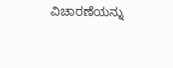ವಿಚಾರಣೆಯನ್ನು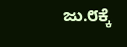ಜು.೮ಕ್ಕೆ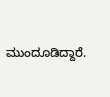ಮುಂದೂಡಿದ್ದಾರೆ.